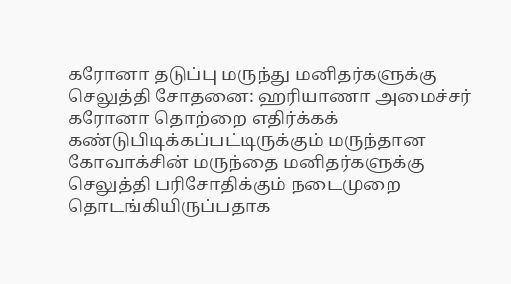கரோனா தடுப்பு மருந்து மனிதர்களுக்கு செலுத்தி சோதனை: ஹரியாணா அமைச்சர்
கரோனா தொற்றை எதிர்க்கக் கண்டுபிடிக்கப்பட்டிருக்கும் மருந்தான கோவாக்சின் மருந்தை மனிதர்களுக்கு செலுத்தி பரிசோதிக்கும் நடைமுறை தொடங்கியிருப்பதாக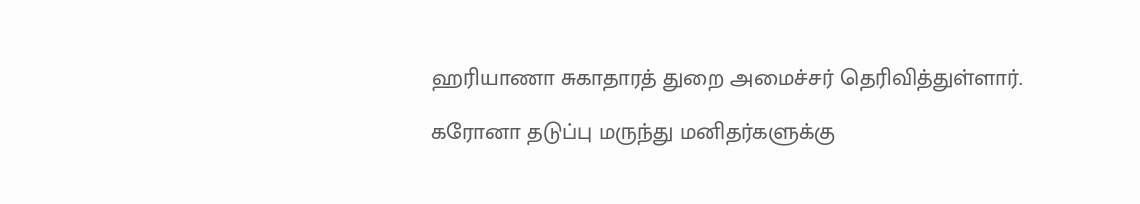ஹரியாணா சுகாதாரத் துறை அமைச்சர் தெரிவித்துள்ளார்.

கரோனா தடுப்பு மருந்து மனிதர்களுக்கு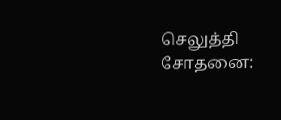செலுத்தி சோதனை: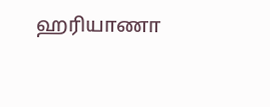ஹரியாணா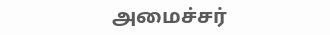அமைச்சர்